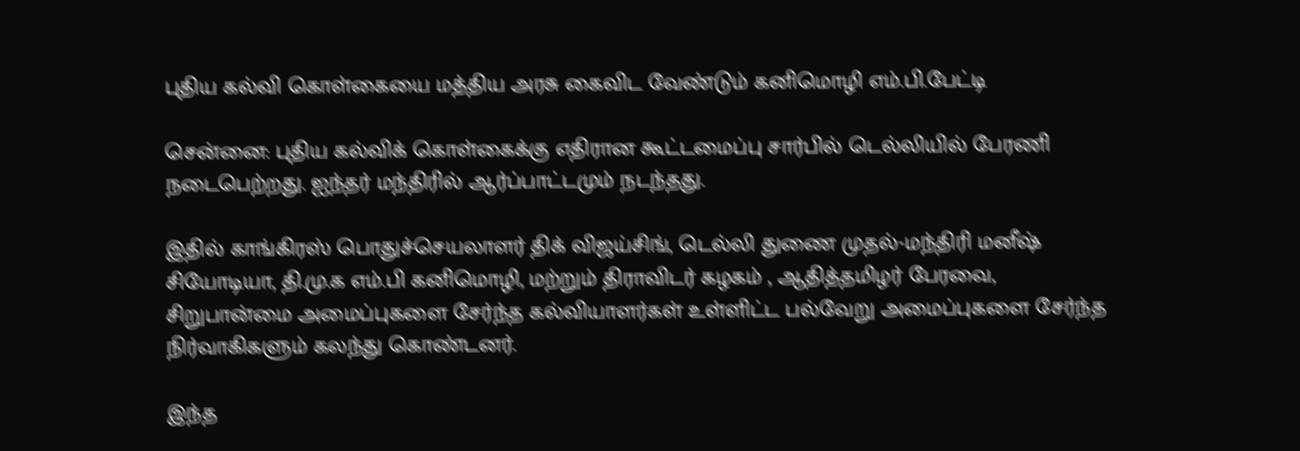புதிய கல்வி கொள்கையை மத்திய அரசு கைவிட வேண்டும் கனிமொழி எம்.பி.பேட்டி

சென்னை: புதிய கல்விக் கொள்கைக்கு எதிரான கூட்டமைப்பு சார்பில் டெல்லியில் பேரணி நடைபெற்றது. ஐந்தர் மந்திரில் ஆர்ப்பாட்டமும் நடந்தது.

இதில் காங்கிரஸ் பொதுச்செயலாளர் திக் விஜய்சிங், டெல்லி துணை முதல்-மந்திரி மனீஷ் சியோடியா, தி.மு.க எம்.பி கனிமொழி, மற்றும் திராவிடர் கழகம் , ஆதித்தமிழர் பேரவை, சிறுபான்மை அமைப்புகளை சேர்ந்த கல்வியாளர்கள் உள்ளிட்ட பல்வேறு அமைப்புகளை சேர்ந்த நிர்வாகிகளும் கலந்து கொண்டனர்.

இந்த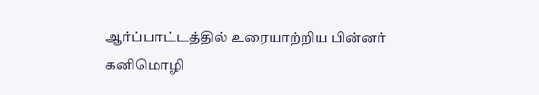ஆர்ப்பாட்டத்தில் உரையாற்றிய பின்னர் கனிமொழி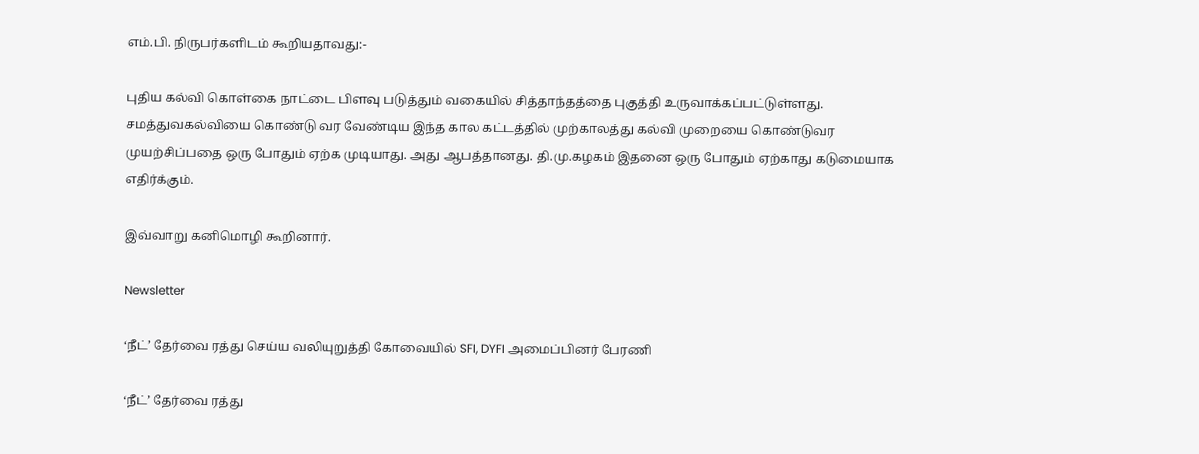எம்.பி. நிருபர்களிடம் கூறியதாவது:-

புதிய கல்வி கொள்கை நாட்டை பிளவு படுத்தும் வகையில் சித்தாந்தத்தை புகுத்தி உருவாக்கப்பட்டுள்ளது. சமத்துவகல்வியை கொண்டு வர வேண்டிய இந்த கால கட்டத்தில் முற்காலத்து கல்வி முறையை கொண்டுவர முயற்சிப்பதை ஒரு போதும் ஏற்க முடியாது. அது ஆபத்தானது. தி.மு.கழகம் இதனை ஒரு போதும் ஏற்காது கடுமையாக எதிர்க்கும்.

இவ்வாறு கனிமொழி கூறினார்.

Newsletter

‘நீட்’ தேர்வை ரத்து செய்ய வலியுறுத்தி கோவையில் SFI, DYFI அமைப்பினர் பேரணி

‘நீட்’ தேர்வை ரத்து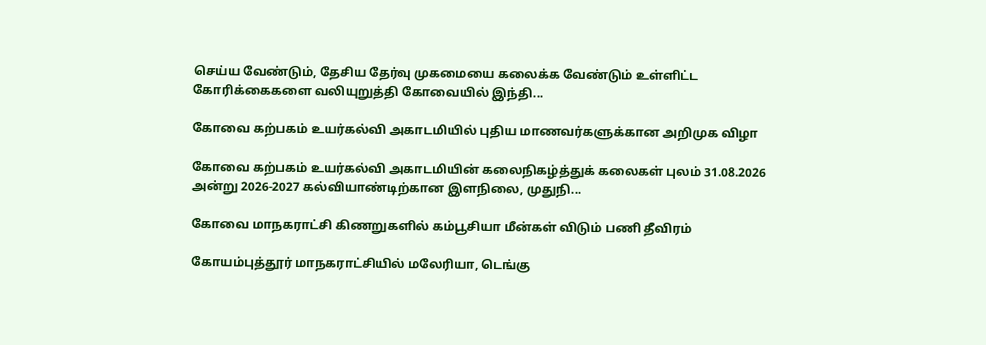செய்ய வேண்டும், தேசிய தேர்வு முகமையை கலைக்க வேண்டும் உள்ளிட்ட கோரிக்கைகளை வலியுறுத்தி கோவையில் இந்தி...

கோவை கற்பகம் உயர்கல்வி அகாடமியில் புதிய மாணவர்களுக்கான அறிமுக விழா

கோவை கற்பகம் உயர்கல்வி அகாடமியின் கலைநிகழ்த்துக் கலைகள் புலம் 31.08.2026 அன்று 2026-2027 கல்வியாண்டிற்கான இளநிலை, முதுநி...

கோவை மாநகராட்சி கிணறுகளில் கம்பூசியா மீன்கள் விடும் பணி தீவிரம்

கோயம்புத்தூர் மாநகராட்சியில் மலேரியா, டெங்கு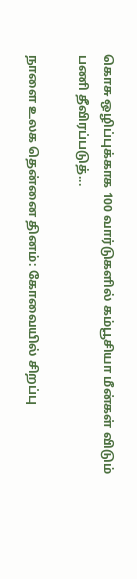கொசு ஒழிப்புக்காக 100 வார்டுகளில் கம்பூசியா மீன்கள் விடும் பணி தீவிரப்படுத்...

நாளை உலக தென்னை தினம்: கோவையில் சிறப்பு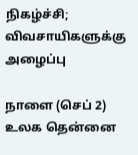நிகழ்ச்சி; விவசாயிகளுக்கு அழைப்பு

நாளை (செப் 2) உலக தென்னை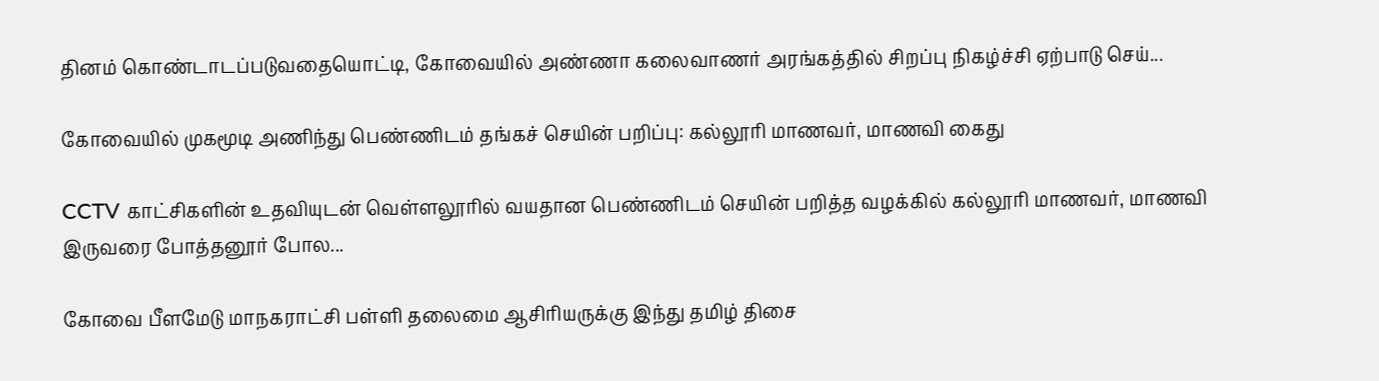தினம் கொண்டாடப்படுவதையொட்டி, கோவையில் அண்ணா கலைவாணர் அரங்கத்தில் சிறப்பு நிகழ்ச்சி ஏற்பாடு செய்...

கோவையில் முகமூடி அணிந்து பெண்ணிடம் தங்கச் செயின் பறிப்பு: கல்லூரி மாணவர், மாணவி கைது

CCTV காட்சிகளின் உதவியுடன் வெள்ளலூரில் வயதான பெண்ணிடம் செயின் பறித்த வழக்கில் கல்லூரி மாணவர், மாணவி இருவரை போத்தனூர் போல...

கோவை பீளமேடு மாநகராட்சி பள்ளி தலைமை ஆசிரியருக்கு இந்து தமிழ் திசை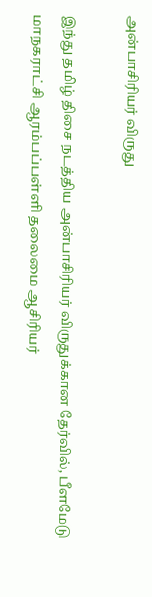அன்பாசிரியர் விருது

இந்து தமிழ் திசை நடத்திய அன்பாசிரியர் விருதுக்கான தேர்வில், பீளமேடு மாநகராட்சி ஆரம்பப்பள்ளி தலைமை ஆசிரியர்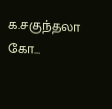க.சகுந்தலா கோ...